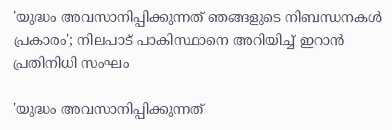'യുദ്ധം അവസാനിപ്പിക്കുന്നത് ഞങ്ങളുടെ നിബന്ധനകള്‍ പ്രകാരം'; നിലപാട് പാകിസ്ഥാനെ അറിയിച്ച് ഇറാന്‍ പ്രതിനിധി സംഘം

'യുദ്ധം അവസാനിപ്പിക്കുന്നത്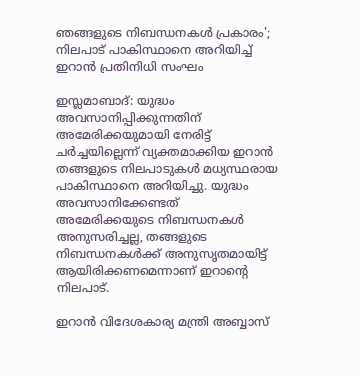ഞങ്ങളുടെ നിബന്ധനകള്‍ പ്രകാരം'; നിലപാട് പാകിസ്ഥാനെ അറിയിച്ച് ഇറാന്‍ പ്രതിനിധി സംഘം

ഇസ്ലമാബാദ്: യുദ്ധം അവസാനിപ്പിക്കുന്നതിന് അമേരിക്കയുമായി നേരിട്ട് ചര്‍ച്ചയില്ലെന്ന് വ്യക്തമാക്കിയ ഇറാന്‍ തങ്ങളുടെ നിലപാടുകള്‍ മധ്യസ്ഥരായ പാകിസ്ഥാനെ അറിയിച്ചു. യുദ്ധം അവസാനിക്കേണ്ടത് അമേരിക്കയുടെ നിബന്ധനകള്‍ അനുസരിച്ചല്ല, തങ്ങളുടെ നിബന്ധനകള്‍ക്ക് അനുസൃതമായിട്ട് ആയിരിക്കണമെന്നാണ് ഇറാന്റെ നിലപാട്.

ഇറാന്‍ വിദേശകാര്യ മന്ത്രി അബ്ബാസ്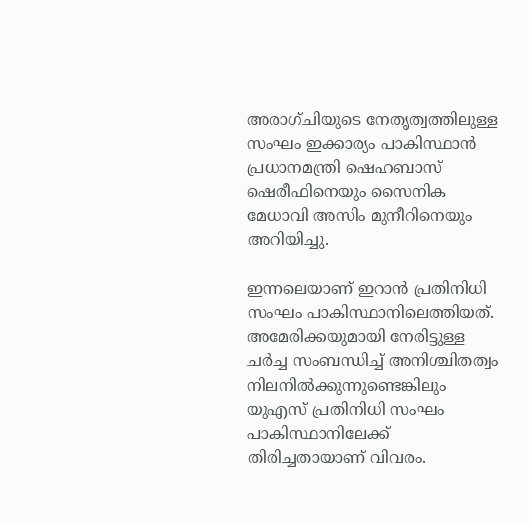അരാഗ്ചിയുടെ നേതൃത്വത്തിലുള്ള സംഘം ഇക്കാര്യം പാകിസ്ഥാന്‍ പ്രധാനമന്ത്രി ഷെഹബാസ് ഷെരീഫിനെയും സൈനിക മേധാവി അസിം മുനീറിനെയും അറിയിച്ചു.

ഇന്നലെയാണ് ഇറാന്‍ പ്രതിനിധി സംഘം പാകിസ്ഥാനിലെത്തിയത്. അമേരിക്കയുമായി നേരിട്ടുള്ള ചര്‍ച്ച സംബന്ധിച്ച് അനിശ്ചിതത്വം നിലനില്‍ക്കുന്നുണ്ടെങ്കിലും യുഎസ് പ്രതിനിധി സംഘം പാകിസ്ഥാനിലേക്ക് തിരിച്ചതായാണ് വിവരം.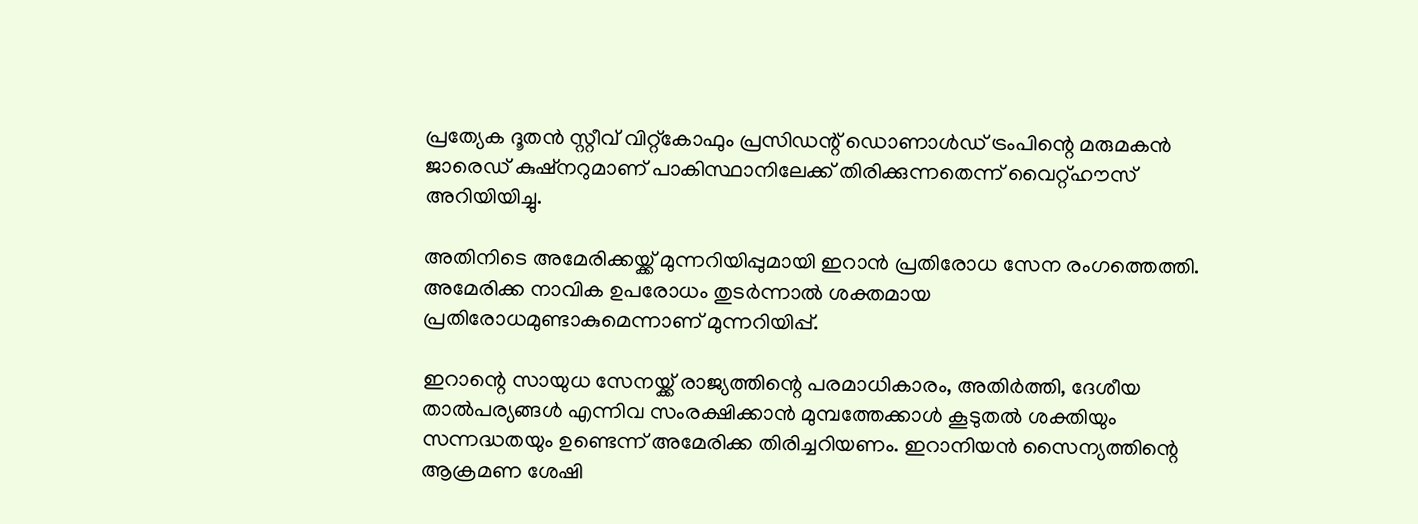പ്രത്യേക ദൂതന്‍ സ്റ്റീവ് വിറ്റ്‌കോഫും പ്രസിഡന്റ് ഡൊണാള്‍ഡ് ട്രംപിന്റെ മരുമകന്‍ ജാരെഡ് കുഷ്നറുമാണ് പാകിസ്ഥാനിലേക്ക് തിരിക്കുന്നതെന്ന് വൈറ്റ്ഹൗസ് അറിയിയിച്ചു.

അതിനിടെ അമേരിക്കയ്ക്ക് മുന്നറിയിപ്പുമായി ഇറാന്‍ പ്രതിരോധ സേന രംഗത്തെത്തി. അമേരിക്ക നാവിക ഉപരോധം തുടര്‍ന്നാല്‍ ശക്തമായ പ്രതിരോധമുണ്ടാകുമെന്നാണ് മുന്നറിയിപ്പ്.

ഇറാന്റെ സായുധ സേനയ്ക്ക് രാജ്യത്തിന്റെ പരമാധികാരം, അതിര്‍ത്തി, ദേശീയ താല്‍പര്യങ്ങള്‍ എന്നിവ സംരക്ഷിക്കാന്‍ മുമ്പത്തേക്കാള്‍ കൂടുതല്‍ ശക്തിയും സന്നദ്ധതയും ഉണ്ടെന്ന് അമേരിക്ക തിരിച്ചറിയണം. ഇറാനിയന്‍ സൈന്യത്തിന്റെ ആക്രമണ ശേഷി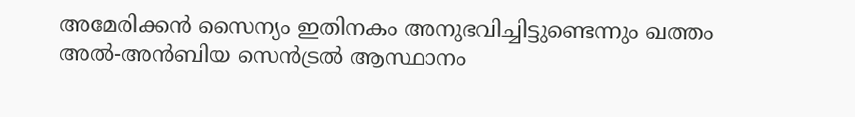അമേരിക്കന്‍ സൈന്യം ഇതിനകം അനുഭവിച്ചിട്ടുണ്ടെന്നും ഖത്തം അല്‍-അന്‍ബിയ സെന്‍ട്രല്‍ ആസ്ഥാനം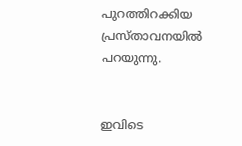പുറത്തിറക്കിയ പ്രസ്താവനയില്‍ പറയുന്നു.


ഇവിടെ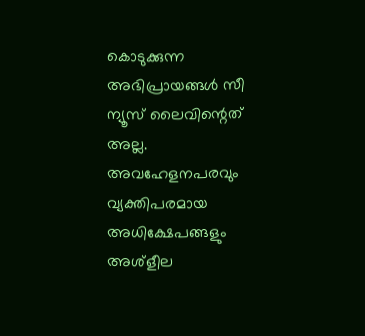കൊടുക്കുന്ന അഭിപ്രായങ്ങള്‍ സീ ന്യൂസ് ലൈവിന്റെത് അല്ല. അവഹേളനപരവും വ്യക്തിപരമായ അധിക്ഷേപങ്ങളും അശ്‌ളീല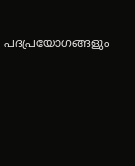പദപ്രയോഗങ്ങളും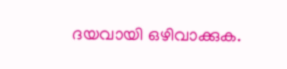ദയവായി ഒഴിവാക്കുക.